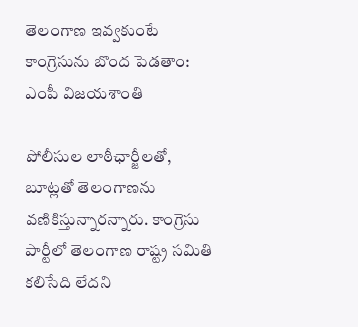తెలంగాణ ఇవ్వకుంటే కాంగ్రెసును బొంద పెడతాం: ఎంపీ విజయశాంతి

పోలీసుల లాఠీఛార్జీలతో, బూట్లతో తెలంగాణను వణికిస్తున్నారన్నారు. కాంగ్రెసు పార్టీలో తెలంగాణ రాష్ట్ర సమితి కలిసేది లేదని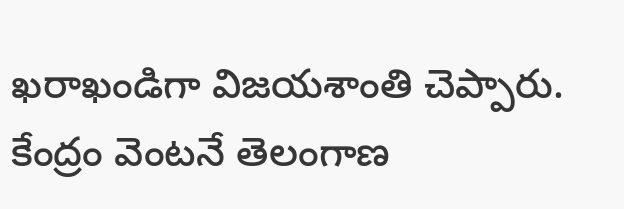ఖరాఖండిగా విజయశాంతి చెప్పారు. కేంద్రం వెంటనే తెలంగాణ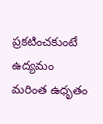ప్రకటించకుంటే ఉద్యమం మరింత ఉధృతం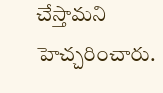చేస్తామని హెచ్చరించారు.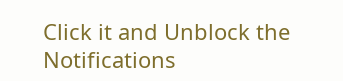Click it and Unblock the Notifications